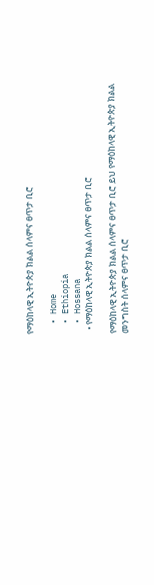የማዕከላዊ ኢትዮጵያ ክልል ሰላምና ፀጥታ ቢሮ

  • Home
  • Ethiopia
  • Hossana
  • የማዕከላዊ ኢትዮጵያ ክልል ሰላምና ፀጥታ ቢሮ

የማዕከላዊ ኢትዮጵያ ክልል ሰላምና ፀጥታ ቢሮ ይህ የማዕከላዊ ኢትዮጵያ ክልል መንግስት ሰላምና ፀጥታ ቢሮ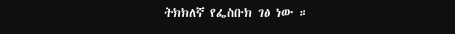ትክክለኛ የፌስቡክ ገፅ ነው ።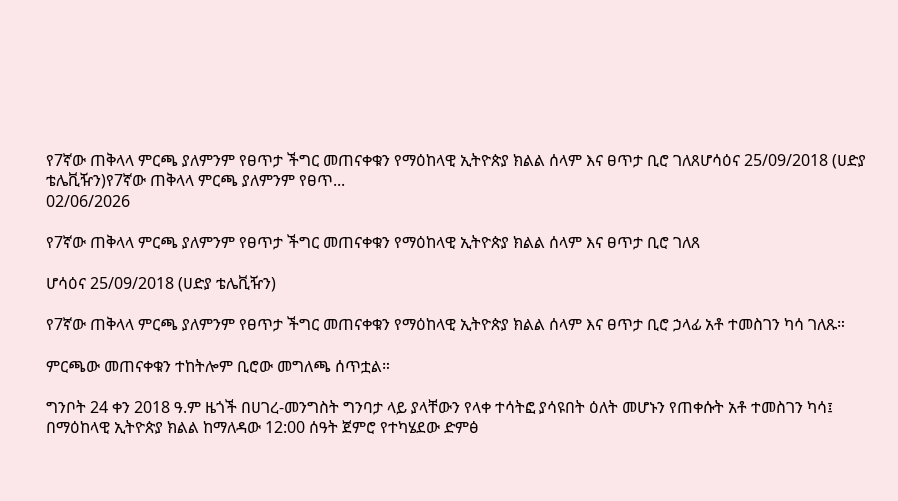የ7ኛው ጠቅላላ ምርጫ ያለምንም የፀጥታ ችግር መጠናቀቁን የማዕከላዊ ኢትዮጵያ ክልል ሰላም እና ፀጥታ ቢሮ ገለጸሆሳዕና 25/09/2018 (ሀድያ ቴሌቪዥን)የ7ኛው ጠቅላላ ምርጫ ያለምንም የፀጥ...
02/06/2026

የ7ኛው ጠቅላላ ምርጫ ያለምንም የፀጥታ ችግር መጠናቀቁን የማዕከላዊ ኢትዮጵያ ክልል ሰላም እና ፀጥታ ቢሮ ገለጸ

ሆሳዕና 25/09/2018 (ሀድያ ቴሌቪዥን)

የ7ኛው ጠቅላላ ምርጫ ያለምንም የፀጥታ ችግር መጠናቀቁን የማዕከላዊ ኢትዮጵያ ክልል ሰላም እና ፀጥታ ቢሮ ኃላፊ አቶ ተመስገን ካሳ ገለጹ።

ምርጫው መጠናቀቁን ተከትሎም ቢሮው መግለጫ ሰጥቷል።

ግንቦት 24 ቀን 2018 ዓ.ም ዜጎች በሀገረ-መንግስት ግንባታ ላይ ያላቸውን የላቀ ተሳትፎ ያሳዩበት ዕለት መሆኑን የጠቀሱት አቶ ተመስገን ካሳ፤ በማዕከላዊ ኢትዮጵያ ክልል ከማለዳው 12:00 ሰዓት ጀምሮ የተካሄደው ድምፅ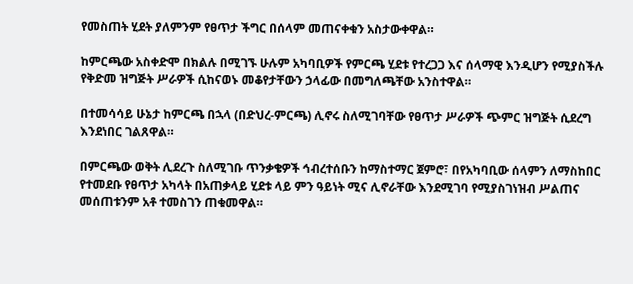የመስጠት ሂደት ያለምንም የፀጥታ ችግር በሰላም መጠናቀቁን አስታውቀዋል።

ከምርጫው አስቀድሞ በክልሉ በሚገኙ ሁሉም አካባቢዎች የምርጫ ሂደቱ የተረጋጋ እና ሰላማዊ እንዲሆን የሚያስችሉ የቅድመ ዝግጅት ሥራዎች ሲከናወኑ መቆየታቸውን ኃላፊው በመግለጫቸው አንስተዋል።

በተመሳሳይ ሁኔታ ከምርጫ በኋላ (በድህረ-ምርጫ) ሊኖሩ ስለሚገባቸው የፀጥታ ሥራዎች ጭምር ዝግጅት ሲደረግ እንደነበር ገልጸዋል።

በምርጫው ወቅት ሊደረጉ ስለሚገቡ ጥንቃቄዎች ኅብረተሰቡን ከማስተማር ጀምሮ፣ በየአካባቢው ሰላምን ለማስከበር የተመደቡ የፀጥታ አካላት በአጠቃላይ ሂደቱ ላይ ምን ዓይነት ሚና ሊኖራቸው እንደሚገባ የሚያስገነዝብ ሥልጠና መሰጠቱንም አቶ ተመስገን ጠቁመዋል።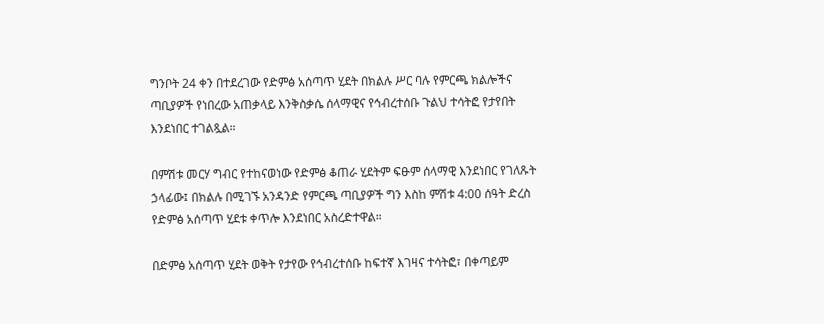ግንቦት 24 ቀን በተደረገው የድምፅ አሰጣጥ ሂደት በክልሉ ሥር ባሉ የምርጫ ክልሎችና ጣቢያዎች የነበረው አጠቃላይ እንቅስቃሴ ሰላማዊና የኅብረተሰቡ ጉልህ ተሳትፎ የታየበት እንደነበር ተገልጿል።

በምሽቱ መርሃ ግብር የተከናወነው የድምፅ ቆጠራ ሂደትም ፍፁም ሰላማዊ እንደነበር የገለጹት ኃላፊው፤ በክልሉ በሚገኙ አንዳንድ የምርጫ ጣቢያዎች ግን እስከ ምሽቱ 4:00 ሰዓት ድረስ የድምፅ አሰጣጥ ሂደቱ ቀጥሎ እንደነበር አስረድተዋል።

በድምፅ አሰጣጥ ሂደት ወቅት የታየው የኅብረተሰቡ ከፍተኛ እገዛና ተሳትፎ፣ በቀጣይም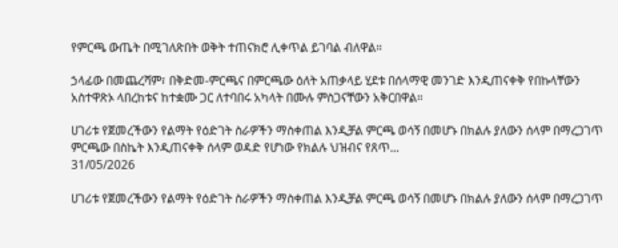የምርጫ ውጤት በሚገለጽበት ወቅት ተጠናክሮ ሊቀጥል ይገባል ብለዋል።

ኃላፊው በመጨረሻም፣ በቅድመ-ምርጫና በምርጫው ዕለት አጠቃላይ ሂደቱ በሰላማዊ መንገድ እንዲጠናቀቅ የበኩላቸውን አስተዋጽኦ ላበረከቱና ከተቋሙ ጋር ለተባበሩ አካላት በሙሉ ምስጋናቸውን አቅርበዋል።

ሀገሪቱ የጀመረችውን የልማት የዕድገት ስራዎችን ማስቀጠል እንዲቻል ምርጫ ወሳኝ በመሆኑ በክልሉ ያለውን ሰላም በማረጋገጥ ምርጫው በስኬት እንዲጠናቀቅ ሰላም ወዳድ የሆነው የክልሉ ህዝብና የጸጥ...
31/05/2026

ሀገሪቱ የጀመረችውን የልማት የዕድገት ስራዎችን ማስቀጠል እንዲቻል ምርጫ ወሳኝ በመሆኑ በክልሉ ያለውን ሰላም በማረጋገጥ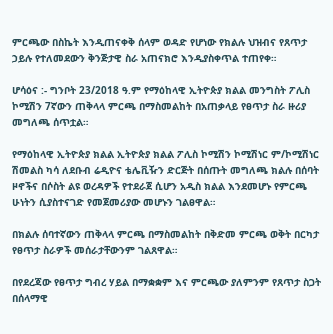ምርጫው በስኬት እንዲጠናቀቅ ሰላም ወዳድ የሆነው የክልሉ ህዝብና የጸጥታ ኃይሉ የተለመደውን ቅንጅታዊ ስራ አጠናክሮ እንዲያስቀጥል ተጠየቀ።

ሆሳዕና :- ግንቦት 23/2018 ዓ.ም የማዕከላዊ ኢትዮጵያ ክልል መንግስት ፖሊስ ኮሚሽን 7ኛውን ጠቅላላ ምርጫ በማስመልከት በአጠቃላይ የፀጥታ ስራ ዙሪያ መግለጫ ሰጥቷል።

የማዕከላዊ ኢትዮጵያ ክልል ኢትዮጵያ ክልል ፖሊስ ኮሚሽን ኮሚሽነር ም/ኮሚሽነር ሽመልስ ካሳ ለደቡብ ሬዲዮና ቴሌቪዥን ድርጅት በሰጡት መግለጫ ክልሉ በሰባት ዞኖችና በሶስት ልዩ ወረዳዎች የተደራጀ ሲሆን አዲስ ክልል እንደመሆኑ የምርጫ ሁነትን ሲያስተናገድ የመጀመሪያው መሆኑን ገልፀዋል።

በክልሉ ሰባተኛውን ጠቅላላ ምርጫ በማስመልከት በቅድመ ምርጫ ወቅት በርካታ የፀጥታ ስራዎች መሰራታቸውንም ገልጸዋል።

በየደረጃው የፀጥታ ግብረ ሃይል በማቋቋም እና ምርጫው ያለምንም የጸጥታ ስጋት በሰላማዊ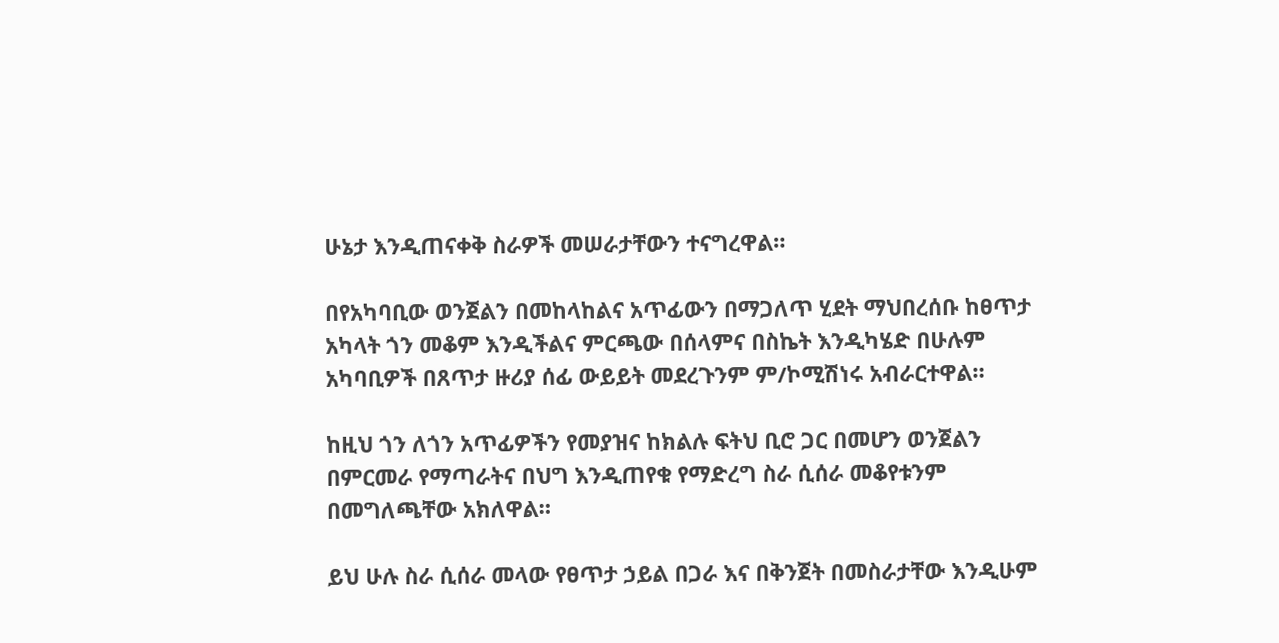ሁኔታ እንዲጠናቀቅ ስራዎች መሠራታቸውን ተናግረዋል።

በየአካባቢው ወንጀልን በመከላከልና አጥፊውን በማጋለጥ ሂደት ማህበረሰቡ ከፀጥታ አካላት ጎን መቆም እንዲችልና ምርጫው በሰላምና በስኬት እንዲካሄድ በሁሉም አካባቢዎች በጸጥታ ዙሪያ ሰፊ ውይይት መደረጉንም ም/ኮሚሽነሩ አብራርተዋል።

ከዚህ ጎን ለጎን አጥፊዎችን የመያዝና ከክልሉ ፍትህ ቢሮ ጋር በመሆን ወንጀልን በምርመራ የማጣራትና በህግ እንዲጠየቁ የማድረግ ስራ ሲሰራ መቆየቱንም በመግለጫቸው አክለዋል።

ይህ ሁሉ ስራ ሲሰራ መላው የፀጥታ ኃይል በጋራ እና በቅንጀት በመስራታቸው እንዲሁም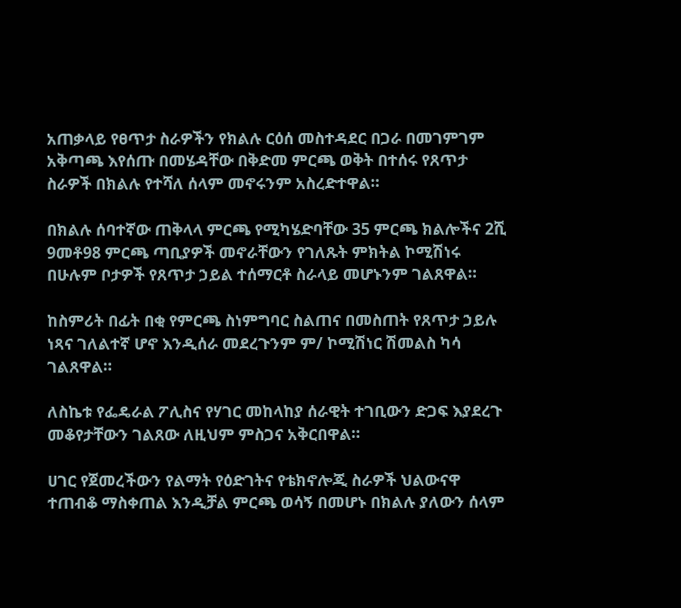አጠቃላይ የፀጥታ ስራዎችን የክልሉ ርዕሰ መስተዳደር በጋራ በመገምገም አቅጣጫ እየሰጡ በመሄዳቸው በቅድመ ምርጫ ወቅት በተሰሩ የጸጥታ ስራዎች በክልሉ የተሻለ ሰላም መኖሩንም አስረድተዋል።

በክልሉ ሰባተኛው ጠቅላላ ምርጫ የሚካሄድባቸው 35 ምርጫ ክልሎችና 2ሺ 9መቶ98 ምርጫ ጣቢያዎች መኖራቸውን የገለጹት ምክትል ኮሚሽነሩ በሁሉም ቦታዎች የጸጥታ ኃይል ተሰማርቶ ስራላይ መሆኑንም ገልጸዋል።

ከስምሪት በፊት በቂ የምርጫ ስነምግባር ስልጠና በመስጠት የጸጥታ ኃይሉ ነጻና ገለልተኛ ሆኖ እንዲሰራ መደረጉንም ም/ ኮሚሽነር ሽመልስ ካሳ ገልጸዋል።

ለስኬቱ የፌዴራል ፖሊስና የሃገር መከላከያ ሰራዊት ተገቢውን ድጋፍ እያደረጉ መቆየታቸውን ገልጸው ለዚህም ምስጋና አቅርበዋል።

ሀገር የጀመረችውን የልማት የዕድገትና የቴክኖሎጂ ስራዎች ህልውናዋ ተጠብቆ ማስቀጠል እንዲቻል ምርጫ ወሳኝ በመሆኑ በክልሉ ያለውን ሰላም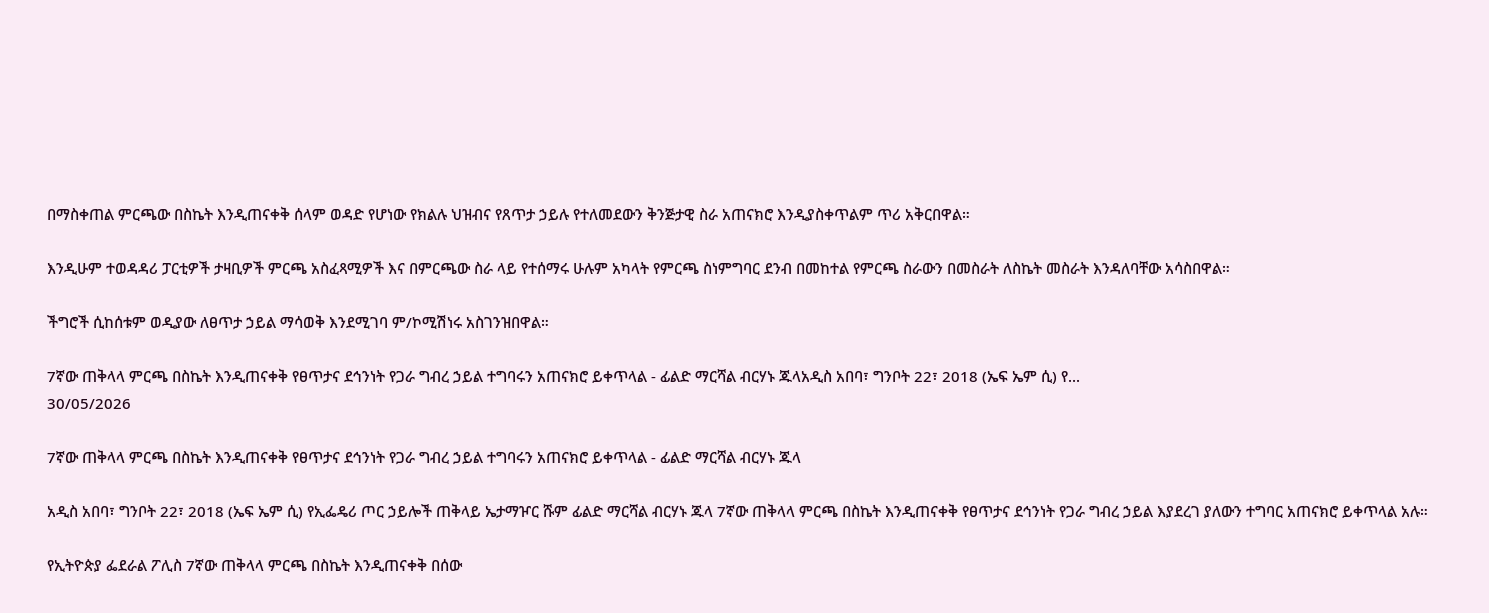በማስቀጠል ምርጫው በስኬት እንዲጠናቀቅ ሰላም ወዳድ የሆነው የክልሉ ህዝብና የጸጥታ ኃይሉ የተለመደውን ቅንጅታዊ ስራ አጠናክሮ እንዲያስቀጥልም ጥሪ አቅርበዋል።

እንዲሁም ተወዳዳሪ ፓርቲዎች ታዛቢዎች ምርጫ አስፈጻሚዎች እና በምርጫው ስራ ላይ የተሰማሩ ሁሉም አካላት የምርጫ ስነምግባር ደንብ በመከተል የምርጫ ስራውን በመስራት ለስኬት መስራት እንዳለባቸው አሳስበዋል።

ችግሮች ሲከሰቱም ወዲያው ለፀጥታ ኃይል ማሳወቅ እንደሚገባ ም/ኮሚሽነሩ አስገንዝበዋል።

7ኛው ጠቅላላ ምርጫ በስኬት እንዲጠናቀቅ የፀጥታና ደኅንነት የጋራ ግብረ ኃይል ተግባሩን አጠናክሮ ይቀጥላል - ፊልድ ማርሻል ብርሃኑ ጁላአዲስ አበባ፣ ግንቦት 22፣ 2018 (ኤፍ ኤም ሲ) የ...
30/05/2026

7ኛው ጠቅላላ ምርጫ በስኬት እንዲጠናቀቅ የፀጥታና ደኅንነት የጋራ ግብረ ኃይል ተግባሩን አጠናክሮ ይቀጥላል - ፊልድ ማርሻል ብርሃኑ ጁላ

አዲስ አበባ፣ ግንቦት 22፣ 2018 (ኤፍ ኤም ሲ) የኢፌዴሪ ጦር ኃይሎች ጠቅላይ ኤታማዦር ሹም ፊልድ ማርሻል ብርሃኑ ጁላ 7ኛው ጠቅላላ ምርጫ በስኬት እንዲጠናቀቅ የፀጥታና ደኅንነት የጋራ ግብረ ኃይል እያደረገ ያለውን ተግባር አጠናክሮ ይቀጥላል አሉ።

የኢትዮጵያ ፌደራል ፖሊስ 7ኛው ጠቅላላ ምርጫ በስኬት እንዲጠናቀቅ በሰው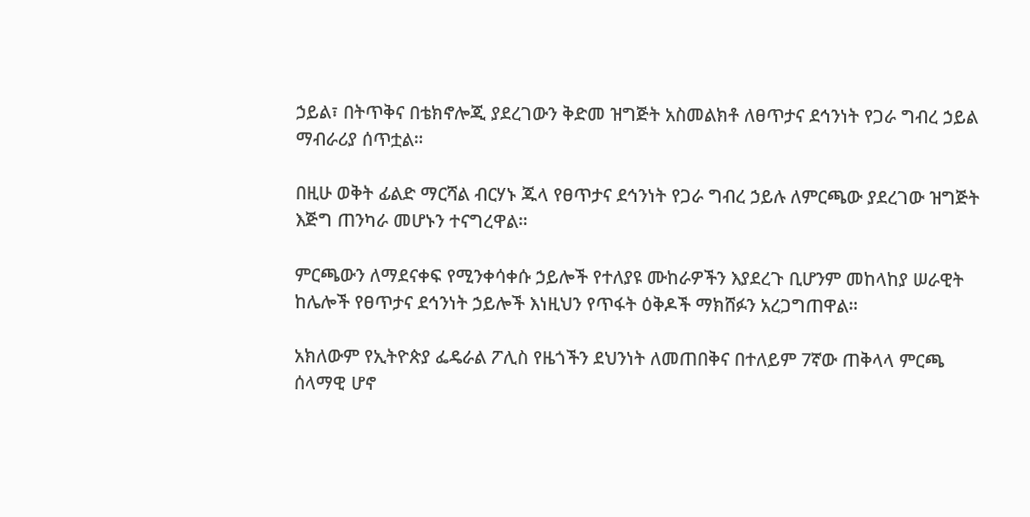ኃይል፣ በትጥቅና በቴክኖሎጂ ያደረገውን ቅድመ ዝግጅት አስመልክቶ ለፀጥታና ደኅንነት የጋራ ግብረ ኃይል ማብራሪያ ሰጥቷል።

በዚሁ ወቅት ፊልድ ማርሻል ብርሃኑ ጁላ የፀጥታና ደኅንነት የጋራ ግብረ ኃይሉ ለምርጫው ያደረገው ዝግጅት እጅግ ጠንካራ መሆኑን ተናግረዋል።

ምርጫውን ለማደናቀፍ የሚንቀሳቀሱ ኃይሎች የተለያዩ ሙከራዎችን እያደረጉ ቢሆንም መከላከያ ሠራዊት ከሌሎች የፀጥታና ደኅንነት ኃይሎች እነዚህን የጥፋት ዕቅዶች ማክሸፉን አረጋግጠዋል።

አክለውም የኢትዮጵያ ፌዴራል ፖሊስ የዜጎችን ደህንነት ለመጠበቅና በተለይም 7ኛው ጠቅላላ ምርጫ ሰላማዊ ሆኖ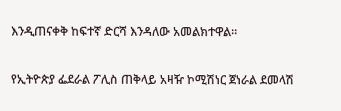እንዲጠናቀቅ ከፍተኛ ድርሻ እንዳለው አመልክተዋል።

የኢትዮጵያ ፌደራል ፖሊስ ጠቅላይ አዛዥ ኮሚሽነር ጀነራል ደመላሽ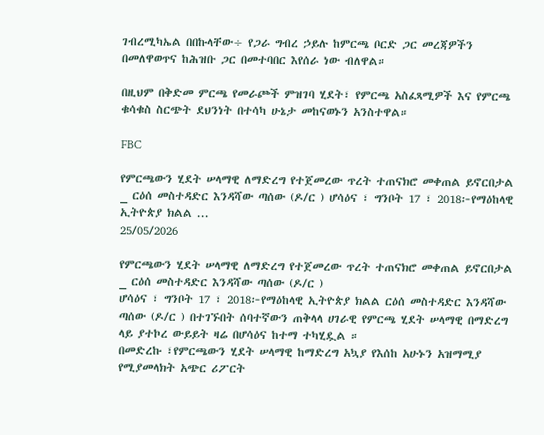ገብረሚካኤል በበኩላቸው÷ የጋራ ግብረ ኃይሉ ከምርጫ ቦርድ ጋር መረጃዎችን በመለዋወጥና ከሕዝቡ ጋር በመተባበር እየሰራ ነው ብለዋል።

በዚህም በቅድመ ምርጫ የመራጮች ምዝገባ ሂደት፣ የምርጫ አስፈጻሚዎች እና የምርጫ ቁሳቁስ ስርጭት ደህንነት በተሳካ ሁኔታ መከናወኑን አንስተዋል።

FBC

የምርጫውን ሂደት ሠላማዊ ለማድረግ የተጀመረው ጥረት ተጠናክሮ መቀጠል ይኖርበታል _ ርዕሰ መስተዳድር እንዳሻው ጣሰው (ዶ/ር ) ሆሳዕና ፣ ግንቦት 17 ፣ 2018፦የማዕከላዊ ኢትዮጵያ ክልል ...
25/05/2026

የምርጫውን ሂደት ሠላማዊ ለማድረግ የተጀመረው ጥረት ተጠናክሮ መቀጠል ይኖርበታል _ ርዕሰ መስተዳድር እንዳሻው ጣሰው (ዶ/ር )
ሆሳዕና ፣ ግንቦት 17 ፣ 2018፦የማዕከላዊ ኢትዮጵያ ክልል ርዕሰ መስተዳድር እንዳሻው ጣሰው (ዶ/ር ) በተገኙበት ሰባተኛውን ጠቅላላ ሀገራዊ የምርጫ ሂደት ሠላማዊ በማድረግ ላይ ያተኮረ ውይይት ዛሬ በሆሳዕና ከተማ ተካሂዷል ።
በመድረኩ ፣የምርጫውን ሂደት ሠላማዊ ከማድረግ አኳያ የእሰከ አሁኑን አዝማሚያ የሚያመላክት አጭር ሪፖርት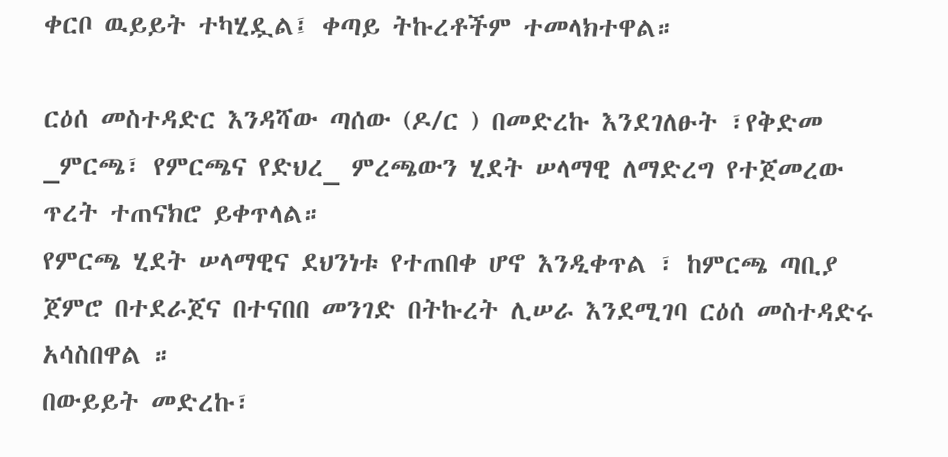ቀርቦ ዉይይት ተካሂዷል፤ ቀጣይ ትኩረቶችም ተመላክተዋል።

ርዕሰ መስተዳድር እንዳሻው ጣሰው (ዶ/ር ) በመድረኩ እንደገለፁት ፣የቅድመ _ምርጫ፣ የምርጫና የድህረ_ ምረጫውን ሂደት ሠላማዊ ለማድረግ የተጀመረው ጥረት ተጠናክሮ ይቀጥላል።
የምርጫ ሂደት ሠላማዊና ደህንነቱ የተጠበቀ ሆኖ እንዲቀጥል ፣ ከምርጫ ጣቢያ ጀምሮ በተደራጀና በተናበበ መንገድ በትኩረት ሊሠራ እንደሚገባ ርዕሰ መስተዳድሩ አሳስበዋል ።
በውይይት መድረኩ፣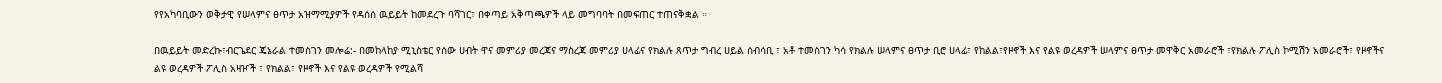የየአካባቢውን ወቅታዊ የሠላምና ፀጥታ አዝማሚያዎች የዳሰሰ ዉይይት ከመደረጉ ባሻገር፣ በቀጣይ አቅጣጫዎች ላይ መግባባት በመፍጠር ተጠናቅቋል ።

በዉይይት መድረኩ፣ብርጌደር ጄኔራል ተመስገን መሎሬ:- በመከላከያ ሚኒስቴር የሰው ሀብት ዋና መምሪያ መረጃና ማስረጃ መምሪያ ሀላፊና የክልሉ ጸጥታ ግብረ ሀይል ሰብሳቢ ፣ አቶ ተመስገን ካሳ የክልሉ ሠላምና ፀጥታ ቢሮ ሀላፊ፣ የከልል፣የዞኖች እና የልዩ ወረዳዎች ሠላምና ፀጥታ መዋቅር አመራሮች ፣የክልሉ ፖሊስ ኮሚሽን አመራሮች፣ የዞኖችና ልዩ ወረዳዎች ፖሊስ አዛዦች ፣ የክልል፣ የዞኖች እና የልዩ ወረዳዎች የሚልሻ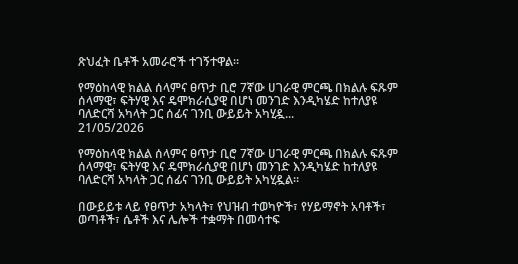ጽህፈት ቤቶች አመራሮች ተገኝተዋል።

የማዕከላዊ ክልል ሰላምና ፀጥታ ቢሮ 7ኛው ሀገራዊ ምርጫ በክልሉ ፍጹም ሰላማዊ፣ ፍትሃዊ እና ዴሞክራሲያዊ በሆነ መንገድ እንዲካሄድ ከተለያዩ ባለድርሻ አካላት ጋር ሰፊና ገንቢ ውይይት አካሂዷ...
21/05/2026

የማዕከላዊ ክልል ሰላምና ፀጥታ ቢሮ 7ኛው ሀገራዊ ምርጫ በክልሉ ፍጹም ሰላማዊ፣ ፍትሃዊ እና ዴሞክራሲያዊ በሆነ መንገድ እንዲካሄድ ከተለያዩ ባለድርሻ አካላት ጋር ሰፊና ገንቢ ውይይት አካሂዷል።

በውይይቱ ላይ የፀጥታ አካላት፣ የህዝብ ተወካዮች፣ የሃይማኖት አባቶች፣ ወጣቶች፣ ሴቶች እና ሌሎች ተቋማት በመሳተፍ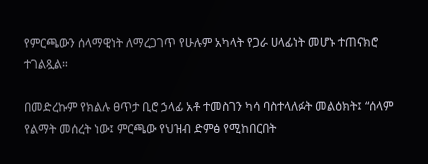የምርጫውን ሰላማዊነት ለማረጋገጥ የሁሉም አካላት የጋራ ሀላፊነት መሆኑ ተጠናክሮ ተገልጿል።

በመድረኩም የክልሉ ፀጥታ ቢሮ ኃላፊ አቶ ተመስገን ካሳ ባስተላለፉት መልዕክት፤ “ሰላም የልማት መሰረት ነው፤ ምርጫው የህዝብ ድምፅ የሚከበርበት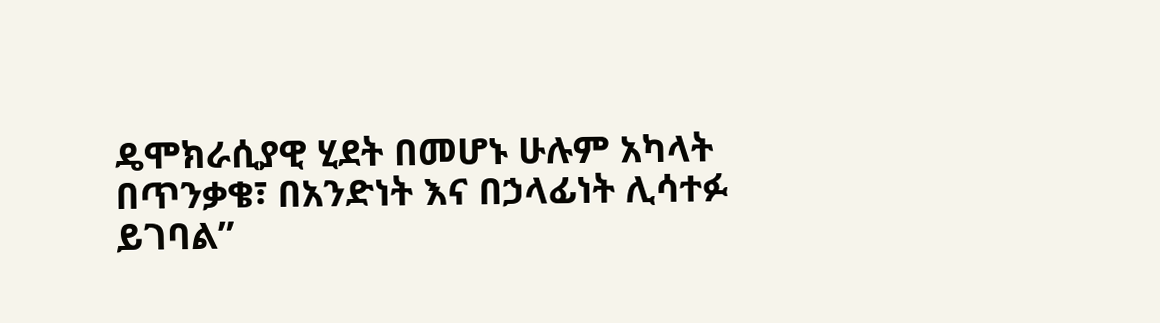ዴሞክራሲያዊ ሂደት በመሆኑ ሁሉም አካላት በጥንቃቄ፣ በአንድነት እና በኃላፊነት ሊሳተፉ ይገባል”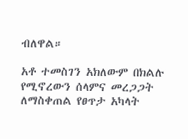ብለዋል።

አቶ ተመስገን አክለውም በክልሉ የሚኖረውን ሰላምና መረጋጋት ለማስቀጠል የፀጥታ አካላት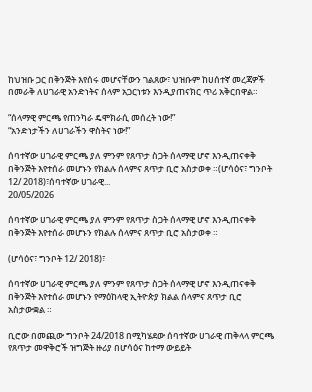ከህዝቡ ጋር በቅንጅት እየሰሩ መሆናቸውን ገልጸው፣ ህዝቡም ከሀሰተኛ መረጃዎች በመራቅ ለሀገራዊ አንድነትና ሰላም አጋርነቱን እንዲያጠናክር ጥሪ አቅርበዋል።

“ሰላማዊ ምርጫ የጠንካራ ዴሞክራሲ መሰረት ነው!”
“አንድነታችን ለሀገራችን ዋስትና ነው!”

ሰባተኛው ሀገራዊ ምርጫ ያለ ምንም የጸጥታ ስጋት ሰላማዊ ሆኖ እንዲጠናቀቅ በቅንጅት እየተሰራ መሆኑን የክልሉ ሰላምና ጸጥታ ቢሮ አስታወቀ ።(ሆሳዕና፣ ግንቦት 12/ 2018)፣ሰባተኛው ሀገራዊ...
20/05/2026

ሰባተኛው ሀገራዊ ምርጫ ያለ ምንም የጸጥታ ስጋት ሰላማዊ ሆኖ እንዲጠናቀቅ በቅንጅት እየተሰራ መሆኑን የክልሉ ሰላምና ጸጥታ ቢሮ አስታወቀ ።

(ሆሳዕና፣ ግንቦት 12/ 2018)፣

ሰባተኛው ሀገራዊ ምርጫ ያለ ምንም የጸጥታ ስጋት ሰላማዊ ሆኖ እንዲጠናቀቅ በቅንጅት እየተሰራ መሆኑን የማዕከላዊ ኢትዮጵያ ክልል ሰላምና ጸጥታ ቢሮ አስታውቋል ።

ቢሮው በመጪው ግንቦት 24/2018 በሚካሄደው ሰባተኛው ሀገራዊ ጠቅላላ ምርጫ የጸጥታ መዋቅሮች ዝግጅት ዙሪያ በሆሳዕና ከተማ ውይይት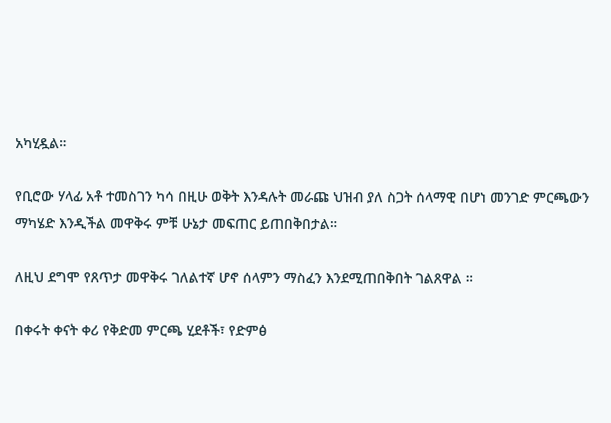አካሂዷል።

የቢሮው ሃላፊ አቶ ተመስገን ካሳ በዚሁ ወቅት እንዳሉት መራጩ ህዝብ ያለ ስጋት ሰላማዊ በሆነ መንገድ ምርጫውን ማካሄድ እንዲችል መዋቅሩ ምቹ ሁኔታ መፍጠር ይጠበቅበታል።

ለዚህ ደግሞ የጸጥታ መዋቅሩ ገለልተኛ ሆኖ ሰላምን ማስፈን እንደሚጠበቅበት ገልጸዋል ።

በቀሩት ቀናት ቀሪ የቅድመ ምርጫ ሂደቶች፣ የድምፅ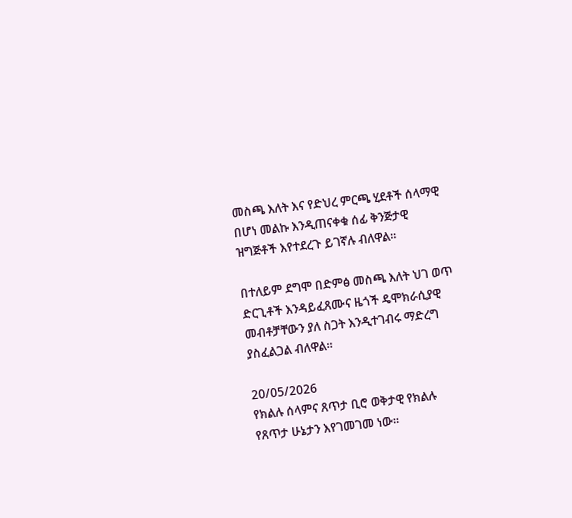መስጫ እለት እና የድህረ ምርጫ ሂደቶች ሰላማዊ በሆነ መልኩ እንዲጠናቀቁ ሰፊ ቅንጅታዊ ዝግጅቶች እየተደረጉ ይገኛሉ ብለዋል።

በተለይም ደግሞ በድምፅ መስጫ እለት ህገ ወጥ ድርጊቶች እንዳይፈጸሙና ዜጎች ዴሞክራሲያዊ መብቶቻቸውን ያለ ስጋት እንዲተገብሩ ማድረግ ያስፈልጋል ብለዋል።

20/05/2026
የክልሉ ሰላምና ጸጥታ ቢሮ ወቅታዊ የክልሉ የጸጥታ ሁኔታን እየገመገመ ነው።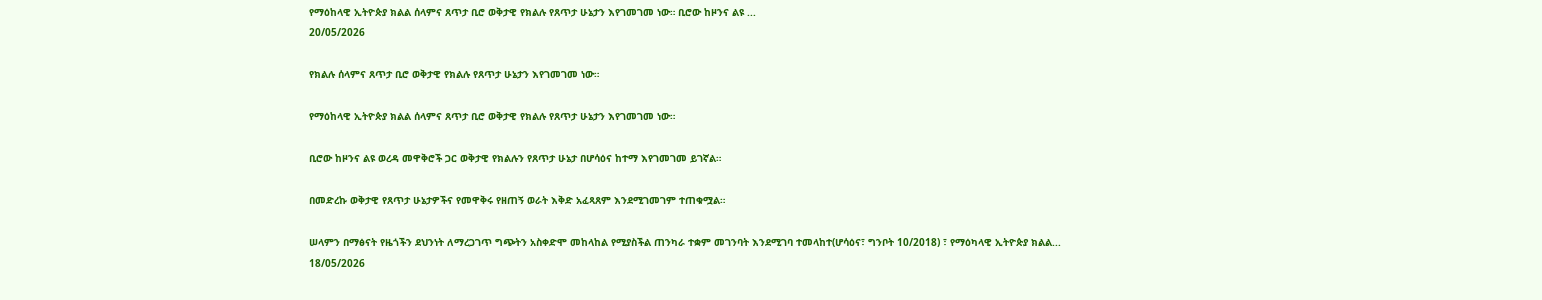የማዕከላዊ ኢትዮጵያ ክልል ሰላምና ጸጥታ ቢሮ ወቅታዊ የክልሉ የጸጥታ ሁኔታን እየገመገመ ነው። ቢሮው ከዞንና ልዩ ...
20/05/2026

የክልሉ ሰላምና ጸጥታ ቢሮ ወቅታዊ የክልሉ የጸጥታ ሁኔታን እየገመገመ ነው።

የማዕከላዊ ኢትዮጵያ ክልል ሰላምና ጸጥታ ቢሮ ወቅታዊ የክልሉ የጸጥታ ሁኔታን እየገመገመ ነው።

ቢሮው ከዞንና ልዩ ወረዳ መዋቅሮች ጋር ወቅታዊ የክልሉን የጸጥታ ሁኔታ በሆሳዕና ከተማ እየገመገመ ይገኛል።

በመድረኩ ወቅታዊ የጸጥታ ሁኔታዎችና የመዋቅሩ የዘጠኝ ወራት እቅድ አፈጻጸም እንደሚገመገም ተጠቁሟል።

ሠላምን በማፅናት የዜጎችን ደህንነት ለማረጋገጥ ግጭትን አስቀድሞ መከላከል የሚያስችል ጠንካራ ተቋም መገንባት እንደሚገባ ተመላከተ(ሆሳዕና፣ ግንቦት 10/2018) ፣ የማዕካላዊ ኢትዮጵያ ክልል...
18/05/2026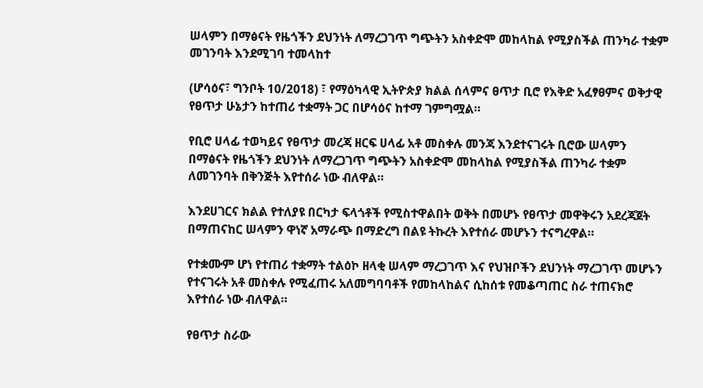ሠላምን በማፅናት የዜጎችን ደህንነት ለማረጋገጥ ግጭትን አስቀድሞ መከላከል የሚያስችል ጠንካራ ተቋም መገንባት እንደሚገባ ተመላከተ

(ሆሳዕና፣ ግንቦት 10/2018) ፣ የማዕካላዊ ኢትዮጵያ ክልል ሰላምና ፀጥታ ቢሮ የእቅድ አፈፃፀምና ወቅታዊ የፀጥታ ሁኔታን ከተጠሪ ተቋማት ጋር በሆሳዕና ከተማ ገምግሟል።

የቢሮ ሀላፊ ተወካይና የፀጥታ መረጃ ዘርፍ ሀላፊ አቶ መስቀሉ መንጃ እንደተናገሩት ቢሮው ሠላምን በማፅናት የዜጎችን ደህንነት ለማረጋገጥ ግጭትን አስቀድሞ መከላከል የሚያስችል ጠንካራ ተቋም ለመገንባት በቅንጅት እየተሰራ ነው ብለዋል።

እንደሀገርና ክልል የተለያዩ በርካታ ፍላጎቶች የሚስተዋልበት ወቅት በመሆኑ የፀጥታ መዋቅሩን አደረጃጀት በማጠናከር ሠላምን ዋነኛ አማራጭ በማድረግ በልዩ ትኩረት እየተሰራ መሆኑን ተናግረዋል።

የተቋሙም ሆነ የተጠሪ ተቋማት ተልዕኮ ዘላቂ ሠላም ማረጋገጥ እና የህዝቦችን ደህንነት ማረጋገጥ መሆኑን የተናገሩት አቶ መስቀሉ የሚፈጠሩ አለመግባባቶች የመከላከልና ሲከሰቱ የመቆጣጠር ስራ ተጠናክሮ እየተሰራ ነው ብለዋል።

የፀጥታ ስራው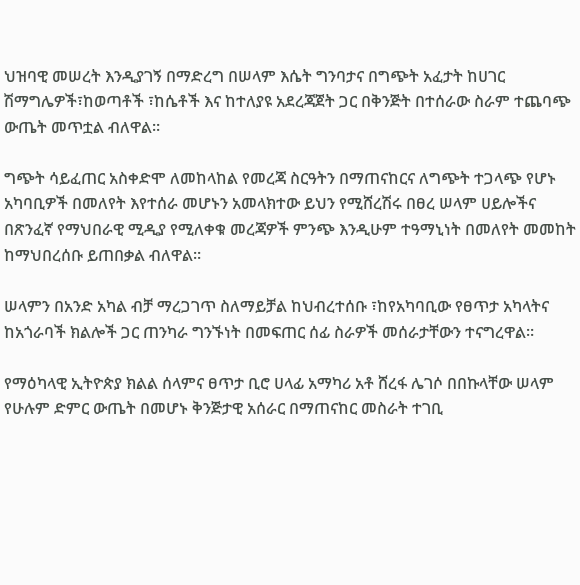ህዝባዊ መሠረት እንዲያገኝ በማድረግ በሠላም እሴት ግንባታና በግጭት አፈታት ከሀገር ሽማግሌዎች፣ከወጣቶች ፣ከሴቶች እና ከተለያዩ አደረጃጀት ጋር በቅንጅት በተሰራው ስራም ተጨባጭ ውጤት መጥቷል ብለዋል።

ግጭት ሳይፈጠር አስቀድሞ ለመከላከል የመረጃ ስርዓትን በማጠናከርና ለግጭት ተጋላጭ የሆኑ አካባቢዎች በመለየት እየተሰራ መሆኑን አመላክተው ይህን የሚሸረሽሩ በፀረ ሠላም ሀይሎችና በጽንፈኛ የማህበራዊ ሚዲያ የሚለቀቁ መረጃዎች ምንጭ እንዲሁም ተዓማኒነት በመለየት መመከት ከማህበረሰቡ ይጠበቃል ብለዋል።

ሠላምን በአንድ አካል ብቻ ማረጋገጥ ስለማይቻል ከህብረተሰቡ ፣ከየአካባቢው የፀጥታ አካላትና ከአጎራባች ክልሎች ጋር ጠንካራ ግንኙነት በመፍጠር ሰፊ ስራዎች መሰራታቸውን ተናግረዋል።

የማዕካላዊ ኢትዮጵያ ክልል ሰላምና ፀጥታ ቢሮ ሀላፊ አማካሪ አቶ ሸረፋ ሌገሶ በበኩላቸው ሠላም የሁሉም ድምር ውጤት በመሆኑ ቅንጅታዊ አሰራር በማጠናከር መስራት ተገቢ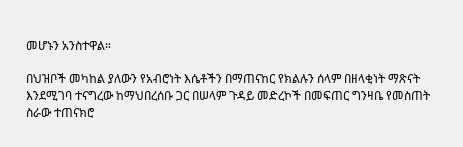መሆኑን አንስተዋል።

በህዝቦች መካከል ያለውን የአብሮነት እሴቶችን በማጠናከር የክልሉን ሰላም በዘላቂነት ማጽናት እንደሚገባ ተናግረው ከማህበረሰቡ ጋር በሠላም ጉዳይ መድረኮች በመፍጠር ግንዛቤ የመስጠት ስራው ተጠናክሮ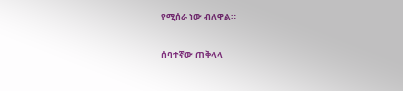የሚሰራ ነው ብለዋል።

ሰባተኛው ጠቅላላ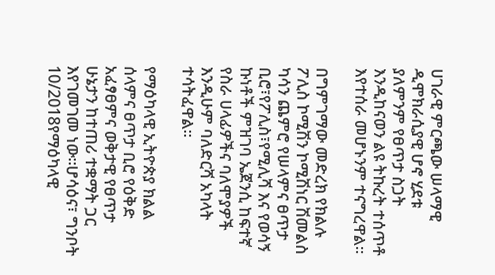ሀገራዊ ምርጫው ሠላማዊ ዲሞክራሲያዊ ሆኖ ሂደቱ ያለምንም የፀጥታ ስጋት እንዲከናወን ልዩ ትኩረት ተሰጥቶ እየተሰራ መሆኑንም ተናግረዋል።

በግምገማው መድረክ የክልሉ ፖሊስ ኮሚሽን ኮሚሽነር ሽመልስ ካሳን ጨምሮ የሠላምና ፀጥታ ቢሮ፣የፖሊስ፣የሚሊሻ እና የወሳኝ ኩነቶች ምዝገባ ኤጀንሲ ከፍተኛ የስራ ሀላፊዎችና ባለሞያዎች እንዲሁም ባለድርሻ አካላት ተሳትፈዋል።

የማዕካላዊ ኢትዮጵያ ክልል ሰላምና ፀጥታ ቢሮ የዕቅድ አፈፃፀምና ወቅታዊ የፀጥታ ሁኔታን ከተጠሪ ተቋማት ጋር እየገመገመ ነው።ሆሳዕና፣ ግንቦት 10/2018የማዕካላዊ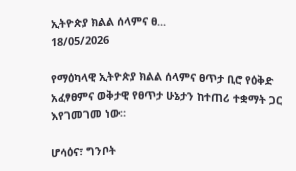ኢትዮጵያ ክልል ሰላምና ፀ...
18/05/2026

የማዕካላዊ ኢትዮጵያ ክልል ሰላምና ፀጥታ ቢሮ የዕቅድ አፈፃፀምና ወቅታዊ የፀጥታ ሁኔታን ከተጠሪ ተቋማት ጋር እየገመገመ ነው።

ሆሳዕና፣ ግንቦት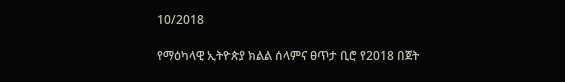10/2018

የማዕካላዊ ኢትዮጵያ ክልል ሰላምና ፀጥታ ቢሮ የ2018 በጀት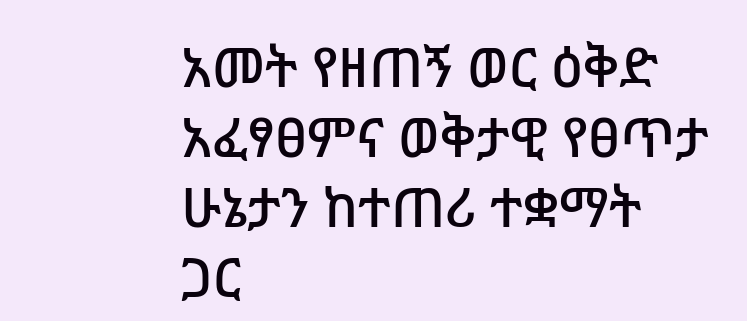አመት የዘጠኝ ወር ዕቅድ አፈፃፀምና ወቅታዊ የፀጥታ ሁኔታን ከተጠሪ ተቋማት ጋር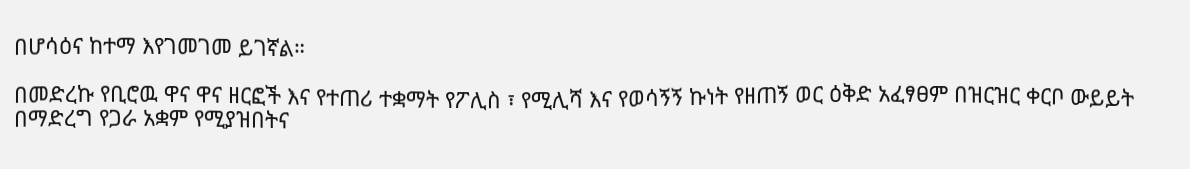በሆሳዕና ከተማ እየገመገመ ይገኛል።

በመድረኩ የቢሮዉ ዋና ዋና ዘርፎች እና የተጠሪ ተቋማት የፖሊስ ፣ የሚሊሻ እና የወሳኝኝ ኩነት የዘጠኝ ወር ዕቅድ አፈፃፀም በዝርዝር ቀርቦ ውይይት በማድረግ የጋራ አቋም የሚያዝበትና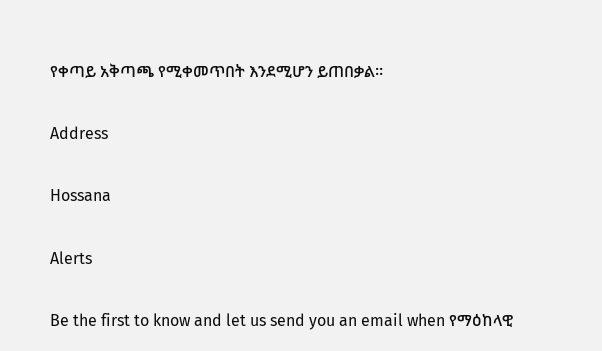የቀጣይ አቅጣጫ የሚቀመጥበት እንደሚሆን ይጠበቃል።

Address

Hossana

Alerts

Be the first to know and let us send you an email when የማዕከላዊ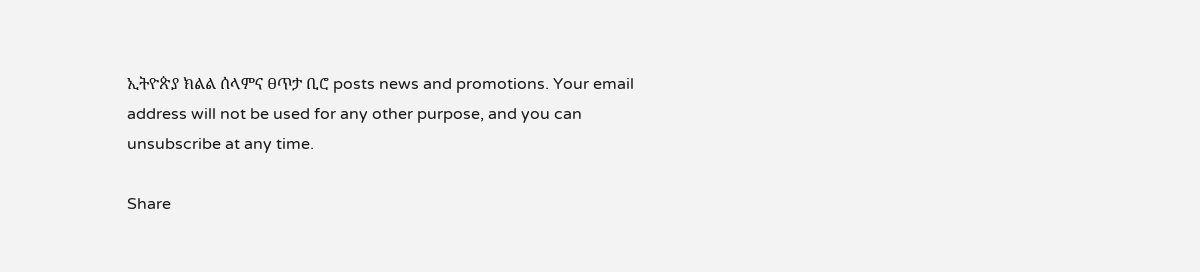ኢትዮጵያ ክልል ሰላምና ፀጥታ ቢሮ posts news and promotions. Your email address will not be used for any other purpose, and you can unsubscribe at any time.

Share